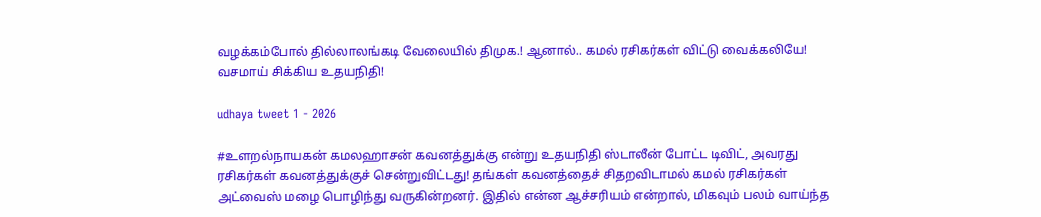வழக்கம்போல் தில்லாலங்கடி வேலையில் திமுக.! ஆனால்.. கமல் ரசிகர்கள் விட்டு வைக்கலியே! வசமாய் சிக்கிய உதயநிதி!

udhaya tweet 1 - 2026

#உளறல்நாயகன் கமலஹாசன் கவனத்துக்கு என்று உதயநிதி ஸ்டாலீன் போட்ட டிவிட், அவரது ரசிகர்கள் கவனத்துக்குச் சென்றுவிட்டது! தங்கள் கவனத்தைச் சிதறவிடாமல் கமல் ரசிகர்கள் அட்வைஸ் மழை பொழிந்து வருகின்றனர். இதில் என்ன ஆச்சரியம் என்றால், மிகவும் பலம் வாய்ந்த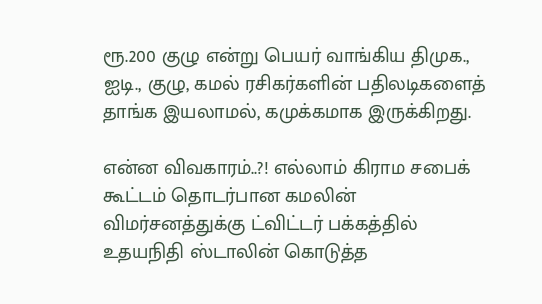ரூ.200 குழு என்று பெயர் வாங்கிய திமுக., ஐடி., குழு, கமல் ரசிகர்களின் பதிலடிகளைத் தாங்க இயலாமல், கமுக்கமாக இருக்கிறது.

என்ன விவகாரம்..?! எல்லாம் கிராம சபைக் கூட்டம் தொடர்பான கமலின் விமர்சனத்துக்கு ட்விட்டர் பக்கத்தில் உதயநிதி ஸ்டாலின் கொடுத்த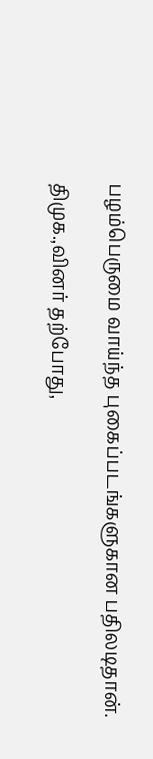பழம்பெருமை வாய்ந்த புகைப்படங்களுகான பதிலடிதான்.

திமுக.,வினர் தற்போது,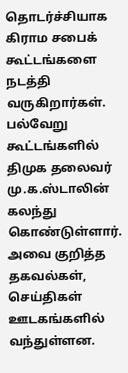தொடர்ச்சியாக கிராம சபைக் கூட்டங்களை நடத்தி வருகிறார்கள். பல்வேறு கூட்டங்களில் திமுக தலைவர் மு.க.ஸ்டாலின் கலந்து கொண்டுள்ளார். அவை குறித்த தகவல்கள், செய்திகள் ஊடகங்களில் வந்துள்ளன.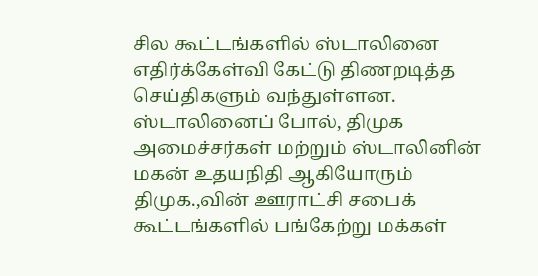சில கூட்டங்களில் ஸ்டாலினை எதிர்க்கேள்வி கேட்டு திணறடித்த செய்திகளும் வந்துள்ளன. ஸ்டாலினைப் போல், திமுக அமைச்சர்கள் மற்றும் ஸ்டாலினின் மகன் உதயநிதி ஆகியோரும் திமுக.,வின் ஊராட்சி சபைக் கூட்டங்களில் பங்கேற்று மக்கள்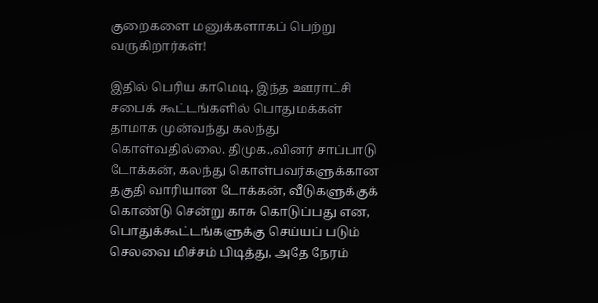குறைகளை மனுக்களாகப் பெற்று வருகிறார்கள்!

இதில் பெரிய காமெடி, இந்த ஊராட்சி சபைக் கூட்டங்களில் பொதுமக்கள் தாமாக முன்வந்து கலந்து கொள்வதில்லை. திமுக.,வினர் சாப்பாடு டோக்கன், கலந்து கொள்பவர்களுக்கான தகுதி வாரியான டோக்கன், வீடுகளுக்குக் கொண்டு சென்று காசு கொடுப்பது என, பொதுக்கூட்டங்களுக்கு செய்யப் படும் செலவை மிச்சம் பிடித்து, அதே நேரம்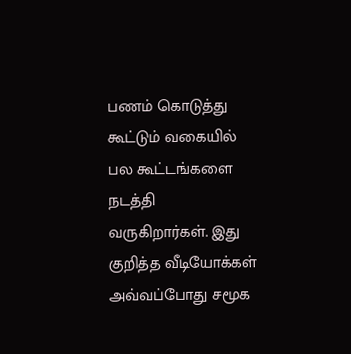பணம் கொடுத்து கூட்டும் வகையில் பல கூட்டங்களை நடத்தி வருகிறார்கள். இது குறித்த வீடியோக்கள் அவ்வப்போது சமூக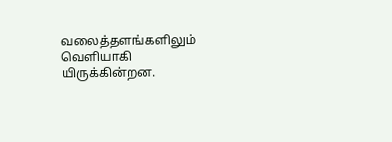வலைத்தளங்களிலும் வெளியாகி யிருக்கின்றன.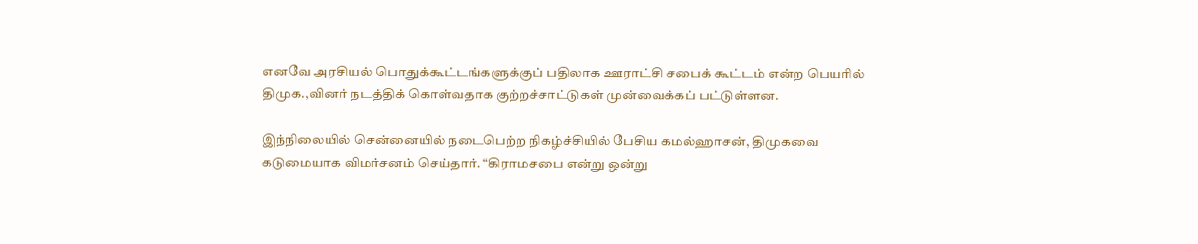எனவே அரசியல் பொதுக்கூட்டங்களுக்குப் பதிலாக ஊராட்சி சபைக் கூட்டம் என்ற பெயரில் திமுக.,வினர் நடத்திக் கொள்வதாக குற்றச்சாட்டுகள் முன்வைக்கப் பட்டுள்ளன.

இந்நிலையில் சென்னையில் நடைபெற்ற நிகழ்ச்சியில் பேசிய கமல்ஹாசன், திமுகவை கடுமையாக விமர்சனம் செய்தார். “கிராமசபை என்று ஒன்று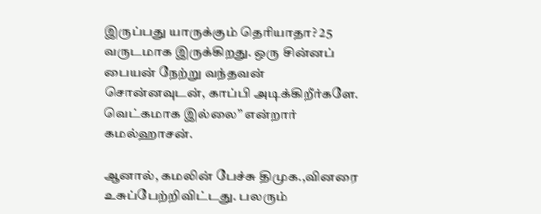இருப்பது யாருக்கும் தெரியாதா? 25 வருடமாக இருக்கிறது. ஒரு சின்னப் பையன் நேற்று வந்தவன் சொன்னவுடன், காப்பி அடிக்கிறீர்களே. வெட்கமாக இல்லை” என்றார் கமல்ஹாசன்.

ஆனால், கமலின் பேச்சு திமுக.,வினரை உசுப்பேற்றிவிட்டது. பலரும்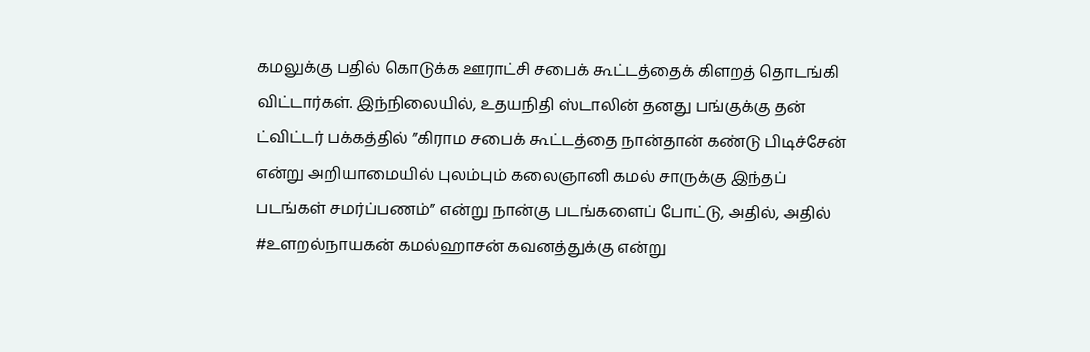கமலுக்கு பதில் கொடுக்க ஊராட்சி சபைக் கூட்டத்தைக் கிளறத் தொடங்கி விட்டார்கள். இந்நிலையில், உதயநிதி ஸ்டாலின் தனது பங்குக்கு தன் ட்விட்டர் பக்கத்தில் ”கிராம சபைக் கூட்டத்தை நான்தான் கண்டு பிடிச்சேன் என்று அறியாமையில் புலம்பும் கலைஞானி கமல் சாருக்கு இந்தப் படங்கள் சமர்ப்பணம்” என்று நான்கு படங்களைப் போட்டு, அதில், அதில் #உளறல்நாயகன் கமல்ஹாசன் கவனத்துக்கு என்று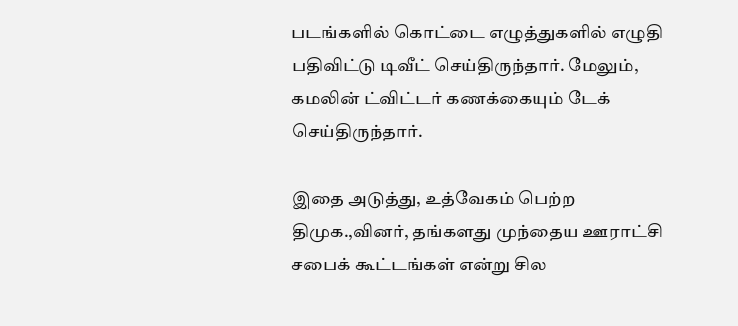படங்களில் கொட்டை எழுத்துகளில் எழுதி பதிவிட்டு டிவீட் செய்திருந்தார். மேலும், கமலின் ட்விட்டர் கணக்கையும் டேக் செய்திருந்தார்.

இதை அடுத்து, உத்வேகம் பெற்ற திமுக.,வினர், தங்களது முந்தைய ஊராட்சி சபைக் கூட்டங்கள் என்று சில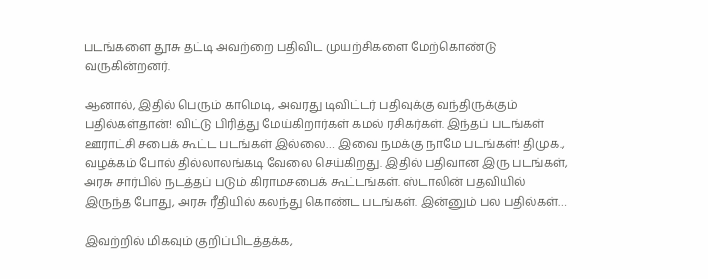படங்களை தூசு தட்டி அவற்றை பதிவிட முயற்சிகளை மேற்கொண்டு வருகின்றனர்.

ஆனால், இதில் பெரும் காமெடி, அவரது டிவிட்டர் பதிவுக்கு வந்திருக்கும் பதில்கள்தான்! விட்டு பிரித்து மேய்கிறார்கள் கமல் ரசிகர்கள். இந்தப் படங்கள் ஊராட்சி சபைக் கூட்ட படங்கள் இல்லை… இவை நமக்கு நாமே படங்கள்! திமுக., வழக்கம் போல் தில்லாலங்கடி வேலை செய்கிறது. இதில் பதிவான இரு படங்கள், அரசு சார்பில் நடத்தப் படும் கிராமசபைக் கூட்டங்கள். ஸ்டாலின் பதவியில் இருந்த போது, அரசு ரீதியில் கலந்து கொண்ட படங்கள். இன்னும் பல பதில்கள்…

இவற்றில் மிகவும் குறிப்பிடத்தக்க,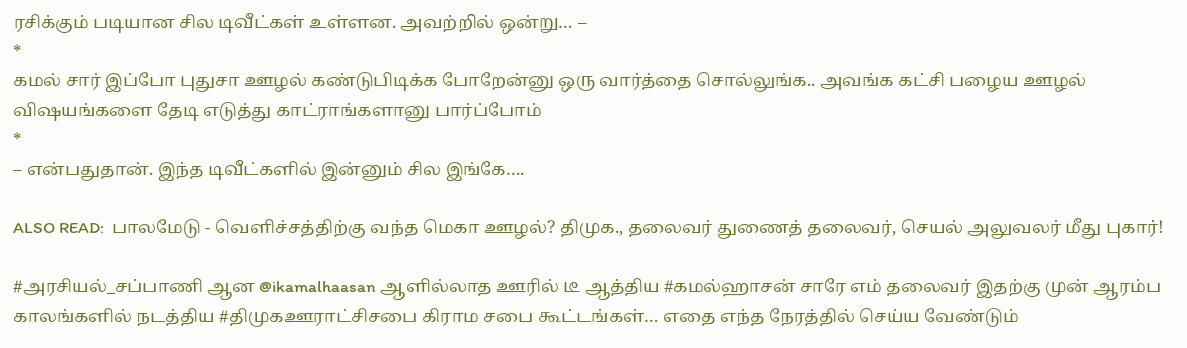ரசிக்கும் படியான சில டிவீட்கள் உள்ளன. அவற்றில் ஒன்று… –
*
கமல் சார் இப்போ புதுசா ஊழல் கண்டுபிடிக்க போறேன்னு ஒரு வார்த்தை சொல்லுங்க.. அவங்க கட்சி பழைய ஊழல் விஷயங்களை தேடி எடுத்து காட்ராங்களானு பார்ப்போம்
*
– என்பதுதான். இந்த டிவீட்களில் இன்னும் சில இங்கே….

ALSO READ:  பாலமேடு - வெளிச்சத்திற்கு வந்த மெகா ஊழல்? திமுக., தலைவர் துணைத் தலைவர், செயல் அலுவலர் மீது புகார்!

#அரசியல்_சப்பாணி ஆன @ikamalhaasan ஆளில்லாத ஊரில் டீ ஆத்திய #கமல்ஹாசன் சாரே எம் தலைவர் இதற்கு முன் ஆரம்ப காலங்களில் நடத்திய #திமுகஊராட்சிசபை கிராம சபை கூட்டங்கள்… எதை எந்த நேரத்தில் செய்ய வேண்டும்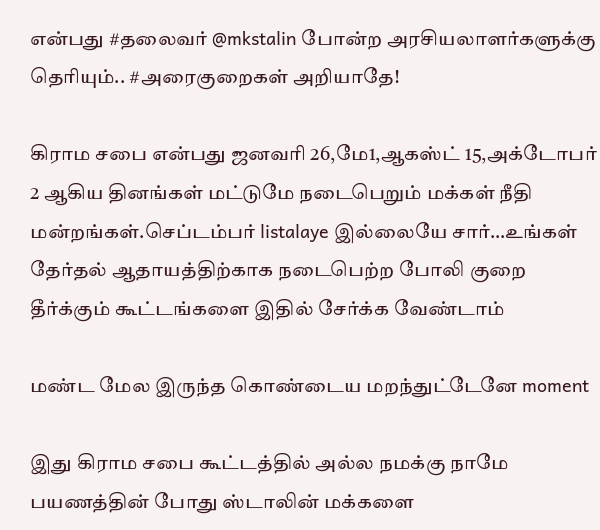என்பது #தலைவர் @mkstalin போன்ற அரசியலாளர்களுக்கு தெரியும்.. #அரைகுறைகள் அறியாதே!

கிராம சபை என்பது ஜனவரி 26,மே1,ஆகஸ்ட் 15,அக்டோபர் 2 ஆகிய தினங்கள் மட்டுமே நடைபெறும் மக்கள் நீதி மன்றங்கள்.செப்டம்பர் listalaye இல்லையே சார்…உங்கள் தேர்தல் ஆதாயத்திற்காக நடைபெற்ற போலி குறை தீர்க்கும் கூட்டங்களை இதில் சேர்க்க வேண்டாம்

மண்ட மேல இருந்த கொண்டைய மறந்துட்டேனே moment

இது கிராம சபை கூட்டத்தில் அல்ல நமக்கு நாமே பயணத்தின் போது ஸ்டாலின் மக்களை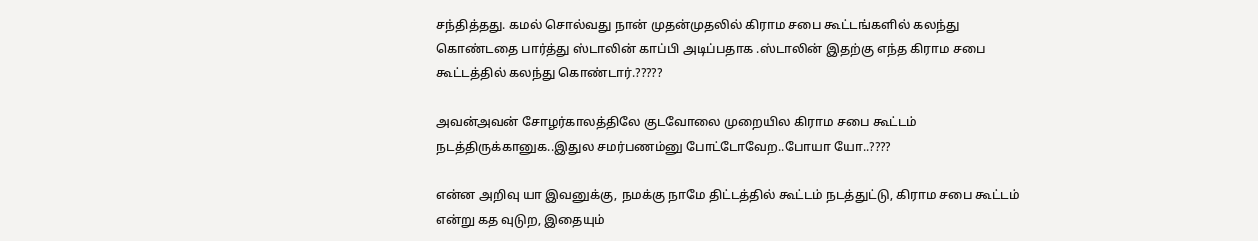சந்தித்தது. கமல் சொல்வது நான் முதன்முதலில் கிராம சபை கூட்டங்களில் கலந்து கொண்டதை பார்த்து ஸ்டாலின் காப்பி அடிப்பதாக .ஸ்டாலின் இதற்கு எந்த கிராம சபை கூட்டத்தில் கலந்து கொண்டார்.?????

அவன்அவன் சோழர்காலத்திலே குடவோலை முறையில கிராம சபை கூட்டம் நடத்திருக்கானுக..இதுல சமர்பணம்னு போட்டோவேற..போயா யோ..????

என்ன அறிவு யா இவனுக்கு, நமக்கு நாமே திட்டத்தில் கூட்டம் நடத்துட்டு, கிராம சபை கூட்டம் என்று கத வுடுற, இதையும்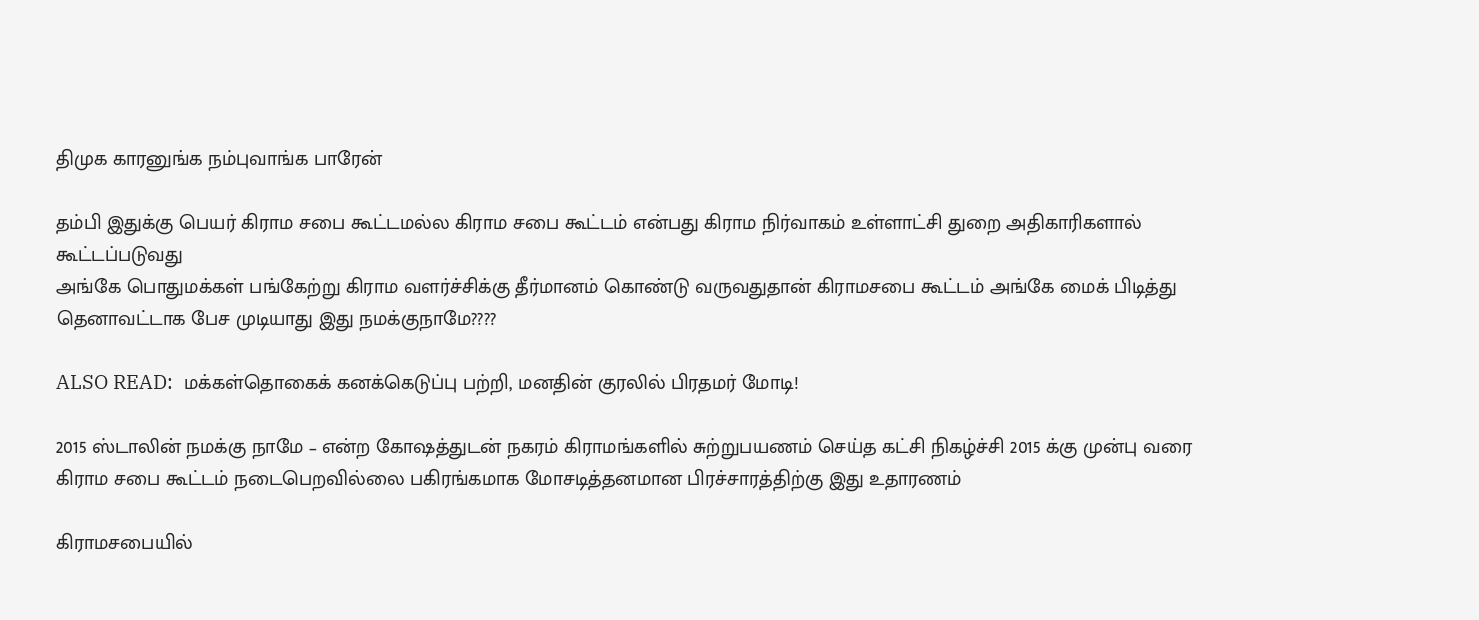திமுக காரனுங்க நம்புவாங்க பாரேன்

தம்பி இதுக்கு பெயர் கிராம சபை கூட்டமல்ல கிராம சபை கூட்டம் என்பது கிராம நிர்வாகம் உள்ளாட்சி துறை அதிகாரிகளால் கூட்டப்படுவது
அங்கே பொதுமக்கள் பங்கேற்று கிராம வளர்ச்சிக்கு தீர்மானம் கொண்டு வருவதுதான் கிராமசபை கூட்டம் அங்கே மைக் பிடித்து தெனாவட்டாக பேச முடியாது இது நமக்குநாமே????

ALSO READ:  மக்கள்தொகைக் கனக்கெடுப்பு பற்றி, மனதின் குரலில் பிரதமர் மோடி!

2015 ஸ்டாலின் நமக்கு நாமே – என்ற கோஷத்துடன் நகரம் கிராமங்களில் சுற்றுபயணம் செய்த கட்சி நிகழ்ச்சி 2015 க்கு முன்பு வரை கிராம சபை கூட்டம் நடைபெறவில்லை பகிரங்கமாக மோசடித்தனமான பிரச்சாரத்திற்கு இது உதாரணம்

கிராமசபையில்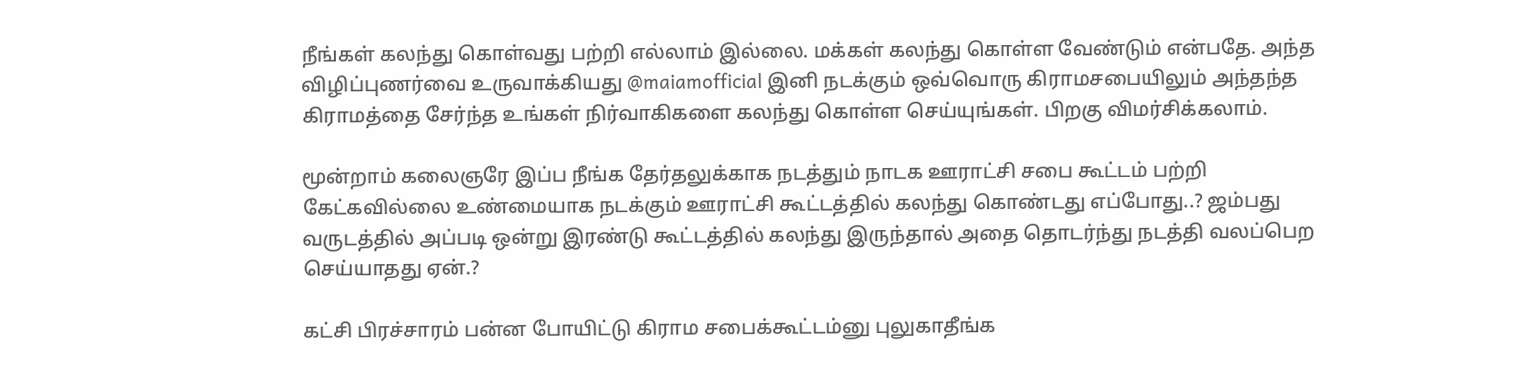நீங்கள் கலந்து கொள்வது பற்றி எல்லாம் இல்லை. மக்கள் கலந்து கொள்ள வேண்டும் என்பதே. அந்த விழிப்புணர்வை உருவாக்கியது @maiamofficial இனி நடக்கும் ஒவ்வொரு கிராமசபையிலும் அந்தந்த கிராமத்தை சேர்ந்த உங்கள் நிர்வாகிகளை கலந்து கொள்ள செய்யுங்கள். பிறகு விமர்சிக்கலாம்.

மூன்றாம் கலைஞரே இப்ப நீங்க தேர்தலுக்காக நடத்தும் நாடக ஊராட்சி சபை கூட்டம் பற்றி கேட்கவில்லை உண்மையாக நடக்கும் ஊராட்சி கூட்டத்தில் கலந்து கொண்டது எப்போது..? ஜம்பது வருடத்தில் அப்படி ஒன்று இரண்டு கூட்டத்தில் கலந்து இருந்தால் அதை தொடர்ந்து நடத்தி வலப்பெற செய்யாதது ஏன்.?

கட்சி பிரச்சாரம் பன்ன போயிட்டு கிராம சபைக்கூட்டம்னு புலுகாதீங்க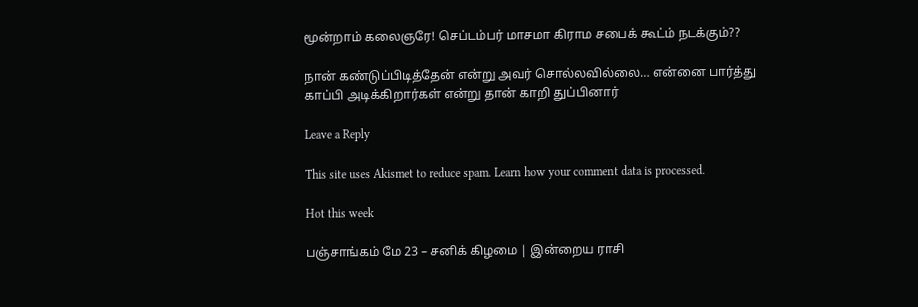மூன்றாம் கலைஞரே! செப்டம்பர் மாசமா கிராம சபைக் கூட்ம் நடக்கும்??

நான் கண்டுப்பிடித்தேன் என்று அவர் சொல்லவில்லை… என்னை பார்த்து காப்பி அடிக்கிறார்கள் என்று தான் காறி துப்பினார்

Leave a Reply

This site uses Akismet to reduce spam. Learn how your comment data is processed.

Hot this week

பஞ்சாங்கம் மே 23 – சனிக் கிழமை | இன்றைய ராசி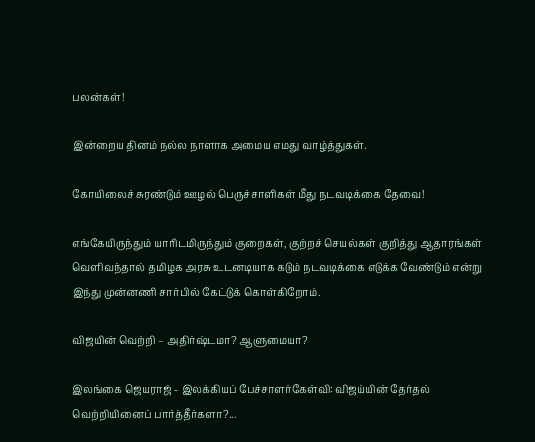பலன்கள்!

இன்றைய தினம் நல்ல நாளாக அமைய எமது வாழ்த்துகள்.

கோயிலைச் சுரண்டும் ஊழல் பெருச்சாளிகள் மீது நடவடிக்கை தேவை!

எங்கேயிருந்தும் யாரிடமிருந்தும் குறைகள், குற்றச் செயல்கள் குறித்து ஆதாரங்கள் வெளிவந்தால் தமிழக அரசு உடனடியாக கடும் நடவடிக்கை எடுக்க வேண்டும் என்று இந்து முன்னணி சார்பில் கேட்டுக் கொள்கிறோம்.

விஜயின் வெற்றி – அதிர்ஷ்டமா? ஆளுமையா?

இலங்கை ஜெயராஜ் - இலக்கியப் பேச்சாளர்கேள்வி: விஜய்யின் தேர்தல் வெற்றியினைப் பார்த்தீர்களா?...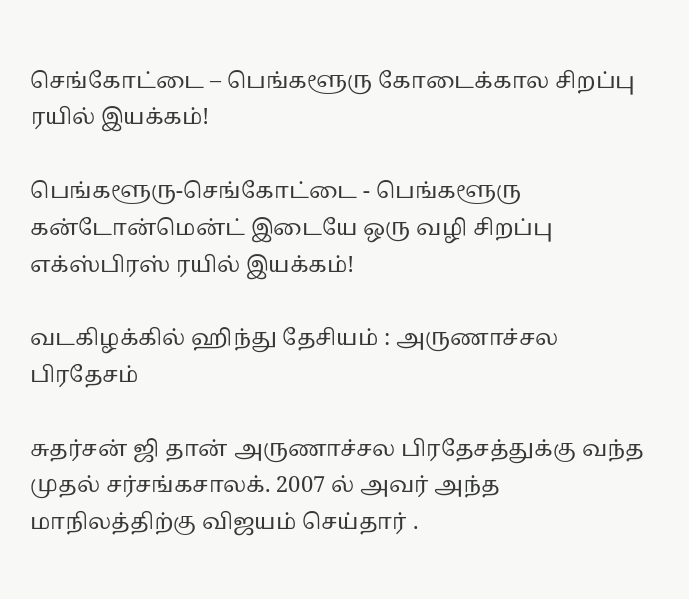செங்கோட்டை – பெங்களூரு கோடைக்கால சிறப்பு ரயில் இயக்கம்!

பெங்களூரு-செங்கோட்டை - பெங்களூரு கன்டோன்மென்ட் இடையே ஒரு வழி சிறப்பு எக்ஸ்பிரஸ் ரயில் இயக்கம்!

வடகிழக்கில் ஹிந்து தேசியம் : அருணாச்சல பிரதேசம்

சுதர்சன் ஜி தான் அருணாச்சல பிரதேசத்துக்கு வந்த முதல் சர்சங்கசாலக். 2007 ல் அவர் அந்த மாநிலத்திற்கு விஜயம் செய்தார் .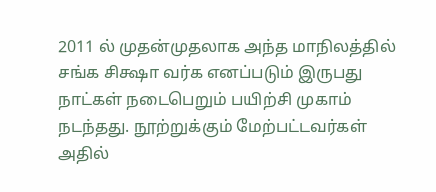2011 ல் முதன்முதலாக அந்த மாநிலத்தில் சங்க சிக்ஷா வர்க எனப்படும் இருபது நாட்கள் நடைபெறும் பயிற்சி முகாம் நடந்தது. நூற்றுக்கும் மேற்பட்டவர்கள் அதில்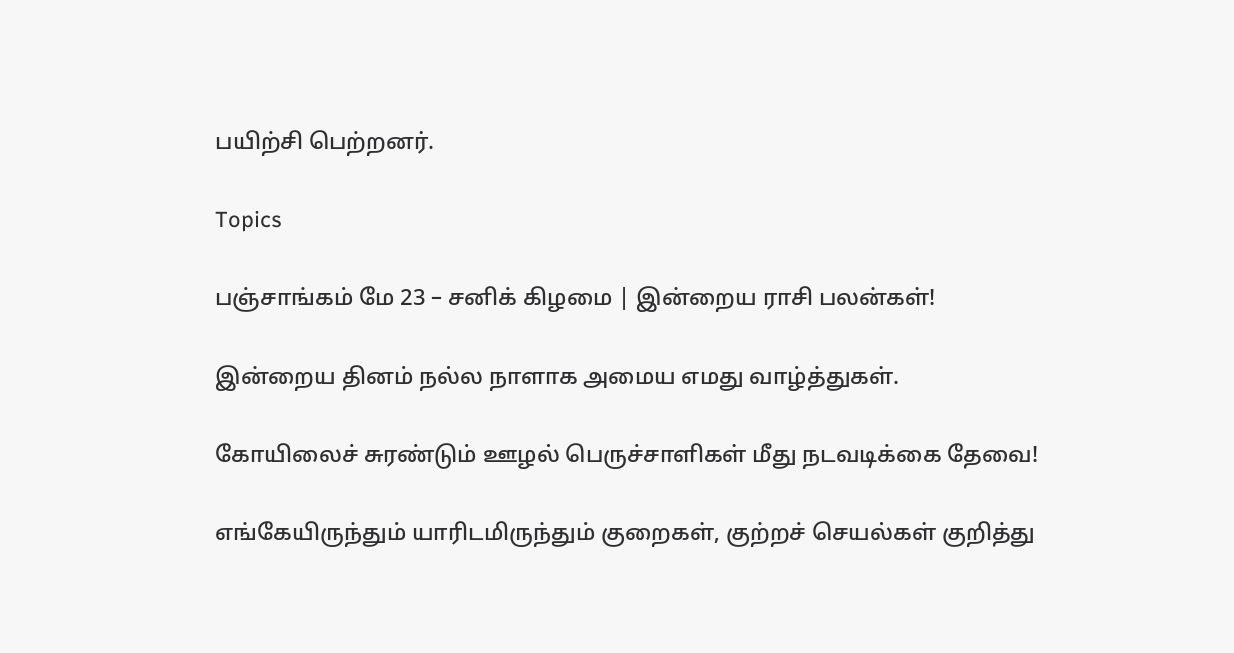பயிற்சி பெற்றனர்.

Topics

பஞ்சாங்கம் மே 23 – சனிக் கிழமை | இன்றைய ராசி பலன்கள்!

இன்றைய தினம் நல்ல நாளாக அமைய எமது வாழ்த்துகள்.

கோயிலைச் சுரண்டும் ஊழல் பெருச்சாளிகள் மீது நடவடிக்கை தேவை!

எங்கேயிருந்தும் யாரிடமிருந்தும் குறைகள், குற்றச் செயல்கள் குறித்து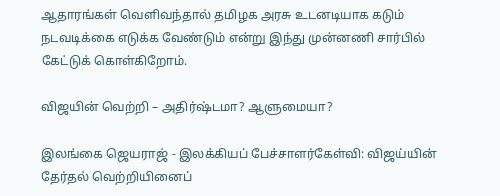ஆதாரங்கள் வெளிவந்தால் தமிழக அரசு உடனடியாக கடும் நடவடிக்கை எடுக்க வேண்டும் என்று இந்து முன்னணி சார்பில் கேட்டுக் கொள்கிறோம்.

விஜயின் வெற்றி – அதிர்ஷ்டமா? ஆளுமையா?

இலங்கை ஜெயராஜ் - இலக்கியப் பேச்சாளர்கேள்வி: விஜய்யின் தேர்தல் வெற்றியினைப்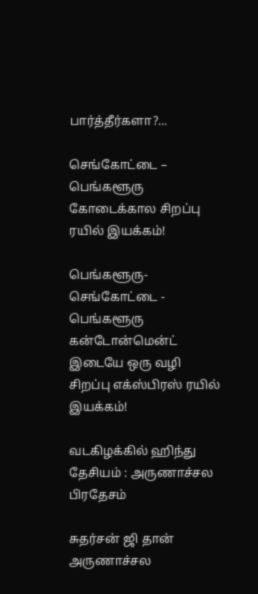பார்த்தீர்களா?...

செங்கோட்டை – பெங்களூரு கோடைக்கால சிறப்பு ரயில் இயக்கம்!

பெங்களூரு-செங்கோட்டை - பெங்களூரு கன்டோன்மென்ட் இடையே ஒரு வழி சிறப்பு எக்ஸ்பிரஸ் ரயில் இயக்கம்!

வடகிழக்கில் ஹிந்து தேசியம் : அருணாச்சல பிரதேசம்

சுதர்சன் ஜி தான் அருணாச்சல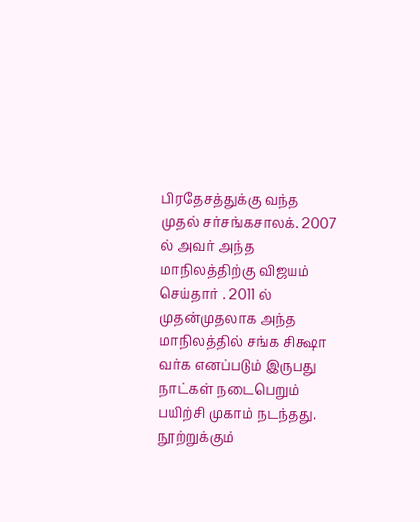பிரதேசத்துக்கு வந்த முதல் சர்சங்கசாலக். 2007 ல் அவர் அந்த மாநிலத்திற்கு விஜயம் செய்தார் . 2011 ல் முதன்முதலாக அந்த மாநிலத்தில் சங்க சிக்ஷா வர்க எனப்படும் இருபது நாட்கள் நடைபெறும் பயிற்சி முகாம் நடந்தது. நூற்றுக்கும்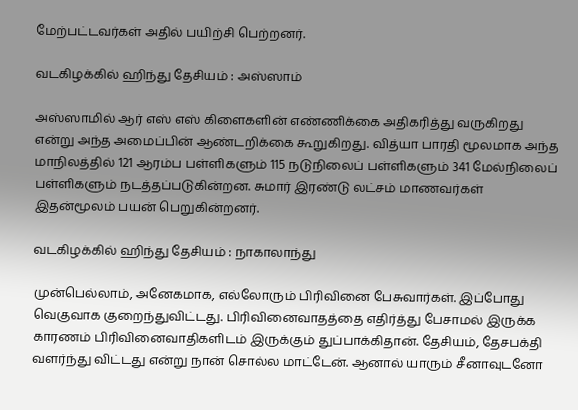மேற்பட்டவர்கள் அதில் பயிற்சி பெற்றனர்.

வடகிழக்கில் ஹிந்து தேசியம் : அஸ்ஸாம்

அஸ்ஸாமில் ஆர் எஸ் எஸ் கிளைகளின் எண்ணிக்கை அதிகரித்து வருகிறது என்று அந்த அமைப்பின் ஆண்டறிக்கை கூறுகிறது. வித்யா பாரதி மூலமாக அந்த மாநிலத்தில் 121 ஆரம்ப பள்ளிகளும் 115 நடுநிலைப் பள்ளிகளும் 341 மேல்நிலைப் பள்ளிகளும் நடத்தப்படுகின்றன. சுமார் இரண்டு லட்சம் மாணவர்கள் இதன்மூலம் பயன் பெறுகின்றனர்.

வடகிழக்கில் ஹிந்து தேசியம் : நாகாலாந்து

முன்பெல்லாம், அனேகமாக, எல்லோரும் பிரிவினை பேசுவார்கள். இப்போது வெகுவாக குறைந்துவிட்டது. பிரிவினைவாதத்தை எதிர்த்து பேசாமல் இருக்க காரணம் பிரிவினைவாதிகளிடம் இருக்கும் துப்பாக்கிதான். தேசியம், தேசபக்தி வளர்ந்து விட்டது என்று நான் சொல்ல மாட்டேன். ஆனால் யாரும் சீனாவுடனோ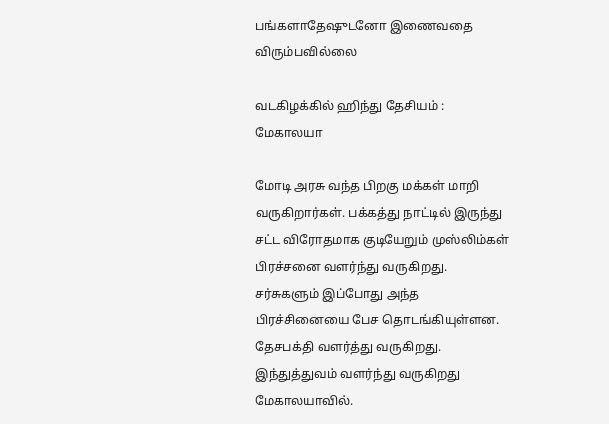பங்களாதேஷுடனோ இணைவதை விரும்பவில்லை

வடகிழக்கில் ஹிந்து தேசியம் : மேகாலயா

மோடி அரசு வந்த பிறகு மக்கள் மாறி வருகிறார்கள். பக்கத்து நாட்டில் இருந்து சட்ட விரோதமாக குடியேறும் முஸ்லிம்கள் பிரச்சனை வளர்ந்து வருகிறது. சர்சுகளும் இப்போது அந்த பிரச்சினையை பேச தொடங்கியுள்ளன. தேசபக்தி வளர்த்து வருகிறது. இந்துத்துவம் வளர்ந்து வருகிறது மேகாலயாவில்.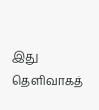இது தெளிவாகத்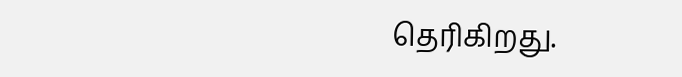தெரிகிறது.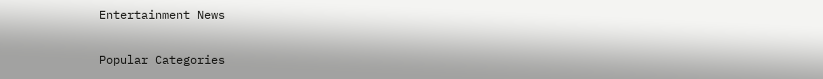Entertainment News

Popular Categories